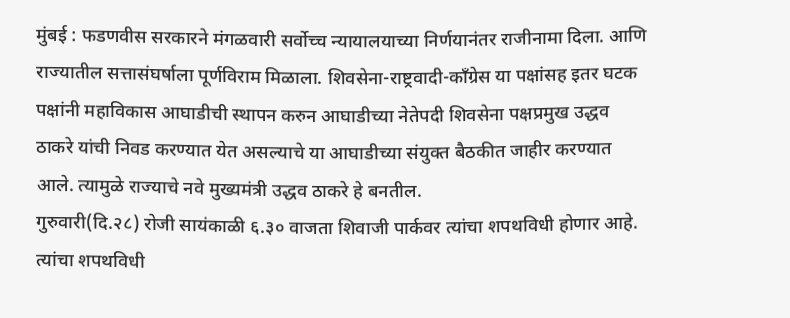मुंबई : फडणवीस सरकारने मंगळवारी सर्वोच्च न्यायालयाच्या निर्णयानंतर राजीनामा दिला. आणि राज्यातील सत्तासंघर्षाला पूर्णविराम मिळाला. शिवसेना-राष्ट्रवादी-काँग्रेस या पक्षांसह इतर घटक पक्षांनी महाविकास आघाडीची स्थापन करुन आघाडीच्या नेतेपदी शिवसेना पक्षप्रमुख उद्धव ठाकरे यांची निवड करण्यात येत असल्याचे या आघाडीच्या संयुक्त बैठकीत जाहीर करण्यात आले. त्यामुळे राज्याचे नवे मुख्यमंत्री उद्धव ठाकरे हे बनतील.
गुरुवारी(दि.२८) रोजी सायंकाळी ६.३० वाजता शिवाजी पार्कवर त्यांचा शपथविधी होणार आहे. त्यांचा शपथविधी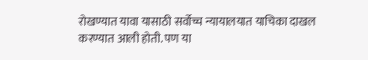रोखण्यात यावा यासाठी सर्वोच्च न्यायालयात याचिका दाखल करण्यात आली होती. पण या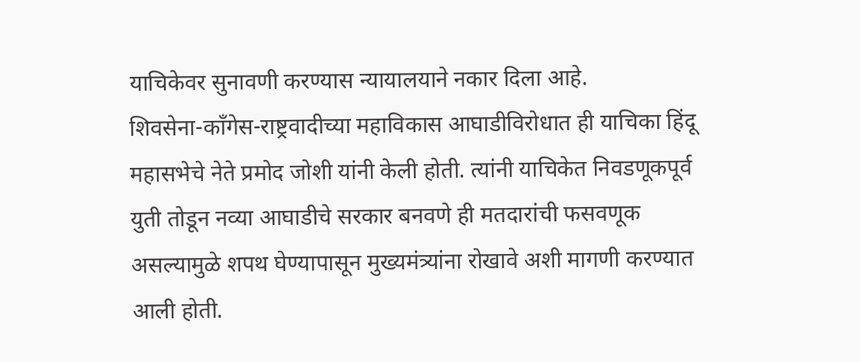याचिकेवर सुनावणी करण्यास न्यायालयाने नकार दिला आहे.
शिवसेना-काँगेस-राष्ट्रवादीच्या महाविकास आघाडीविरोधात ही याचिका हिंदू महासभेचे नेते प्रमोद जोशी यांनी केली होती. त्यांनी याचिकेत निवडणूकपूर्व युती तोडून नव्या आघाडीचे सरकार बनवणे ही मतदारांची फसवणूक असल्यामुळे शपथ घेण्यापासून मुख्यमंत्र्यांना रोखावे अशी मागणी करण्यात आली होती.